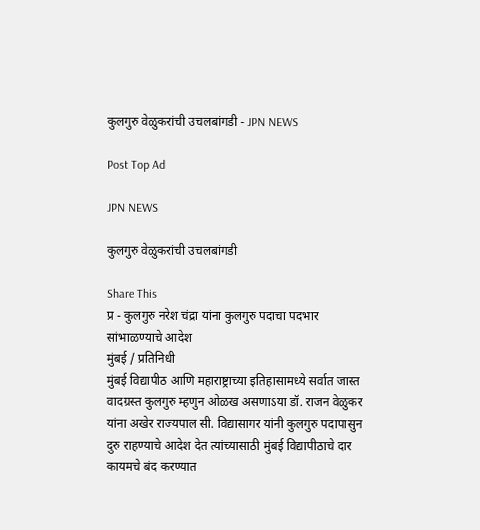कुलगुरु वेळुकरांची उचलबांगडी - JPN NEWS

Post Top Ad

JPN NEWS

कुलगुरु वेळुकरांची उचलबांगडी

Share This
प्र - कुलगुरु नरेश चंद्रा यांना कुलगुरु पदाचा पदभार सांभाळण्याचे आदेश
मुंबई / प्रतिनिधी
मुंबई विद्यापीठ आणि महाराष्ट्राच्या इतिहासामध्ये सर्वात जास्त वादग्रस्त कुलगुरु म्हणुन ओळख असणाऽया डॉ. राजन वेळुकर यांना अखेर राज्यपाल सी. विद्यासागर यांनी कुलगुरु पदापासुन दुरु राहण्याचे आदेश देत त्यांच्यासाठी मुंबई विद्यापीठाचे दार कायमचे बंद करण्यात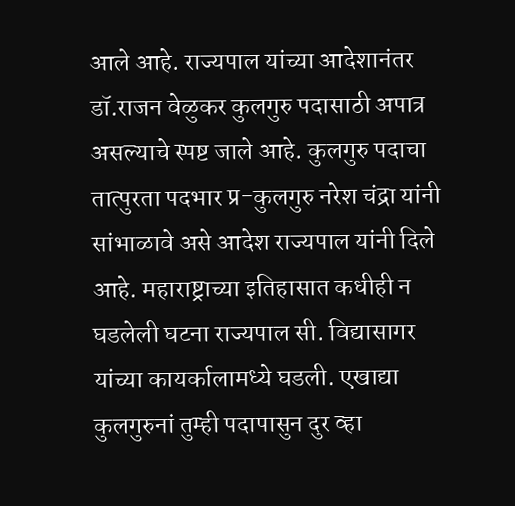आले आहे. राज्यपाल यांच्या आदेशानंतर डॉ.राजन वेळुकर कुलगुरु पदासाठी अपात्र असल्याचे स्पष्ट जाले आहे. कुलगुरु पदाचा तात्पुरता पदभार प्र-कुलगुरु नरेश चंद्रा यांनी सांभाळावे असे आदेश राज्यपाल यांनी दिले आहे. महाराष्ट्राच्या इतिहासात कधीही न घडलेली घटना राज्यपाल सी. विद्यासागर यांच्या कायर्कालामध्ये घडली. एखाद्या कुलगुरुनां तुम्ही पदापासुन दुर व्हा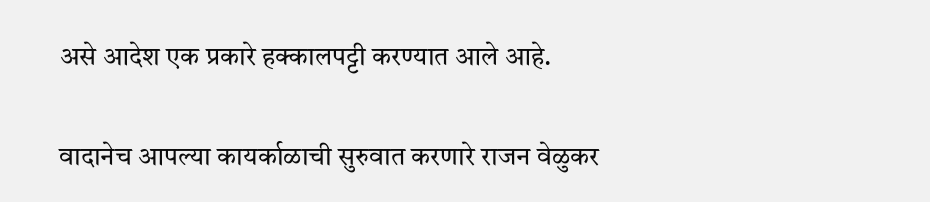असे आदेश एक प्रकारे हक्कालपट्टी करण्यात आले आहे.

वादानेच आपल्या कायर्काळाची सुरुवात करणारे राजन वेळुकर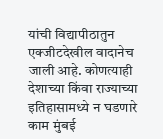यांची विद्यापीठातुन एक्जीटदेखील वादानेच जाली आहे. कोणत्याही देशाच्या किंवा राज्याच्या इतिहासामध्ये न घडणारे काम मुंबई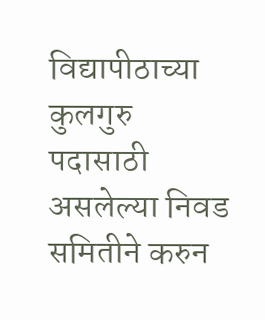विद्यापीठाच्या कुलगुरु पदासाठी असलेल्या निवड समितीने करुन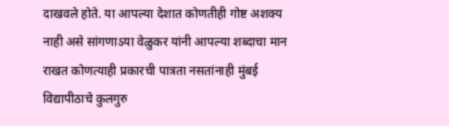दाखवले होते. या आपल्या देशात कोणतीही गोष्ट अशक्य नाही असे सांगणाऽया वेळुकर यांनी आपल्या शब्दाचा मान राखत कोणत्याही प्रकारची पात्रता नसतांनाही मुंबई विद्यापीठाचे कुलगुरु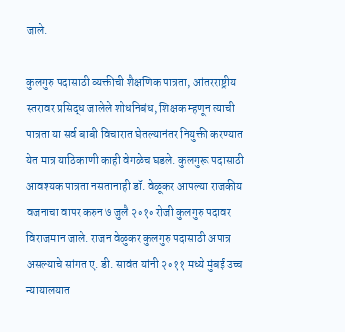जाले.

कुलगुरु पदासाठी व्यक्तीची शैक्षणिक पात्रता, आंतरराष्ट्रीय स्तरावर प्रसिद्ध जालेले शोधनिबंध, शिक्षक म्हणून त्याची पात्रता या सर्व बाबी विचारात घेतल्यानंतर नियुक्ती करण्यात येत मात्र याठिकाणी काही वेगळेच घडले. कुलगुरू पदासाठी आवश्यक पात्रता नसतानाही डॉ. वेळूकर आपल्या राजकीय वजनाचा वापर करुन ७ जुलै २॰१॰ रोजी कुलगुरु पदावर विराजमान जाले. राजन वेळुकर कुलगुरु पदासाठी अपात्र असल्याचे सांगत ए. डी. सावंत यांनी २॰११ मध्ये मुंबई उच्च न्यायालयात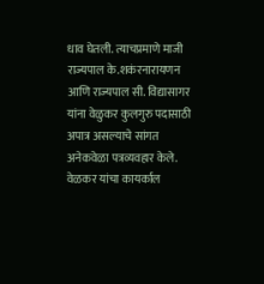धाव घेतली. त्याचप्रमाणे माजी राज्यपाल के.शकंरनारायणन आणि राज्यपाल सी. विद्यासागर यांना वेळुकर कुलगुरु पदासाठी अपात्र असल्याचे सांगत अनेकवेळा पत्रव्यवहार केले. वेळकर यांचा कायर्काल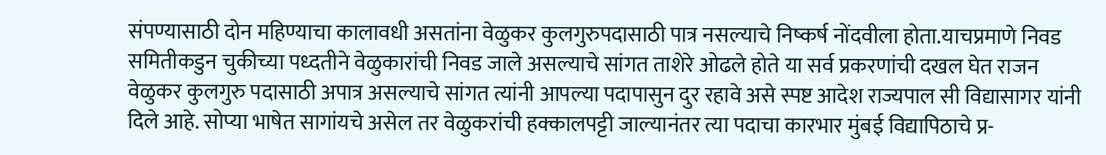संपण्यासाठी दोन महिण्याचा कालावधी असतांना वेळुकर कुलगुरुपदासाठी पात्र नसल्याचे निष्कर्ष नोंदवीला होता.याचप्रमाणे निवड समितीकडुन चुकीच्या पध्दतीने वेळुकारांची निवड जाले असल्याचे सांगत ताशेरे ओढले होते या सर्व प्रकरणांची दखल घेत राजन वेळुकर कुलगुरु पदासाठी अपात्र असल्याचे सांगत त्यांनी आपल्या पदापासुन दुर रहावे असे स्पष्ट आदेश राज्यपाल सी विद्यासागर यांनी दिले आहे. सोप्या भाषेत सागांयचे असेल तर वेळुकरांची हक्कालपट्टी जाल्यानंतर त्या पदाचा कारभार मुंबई विद्यापिठाचे प्र-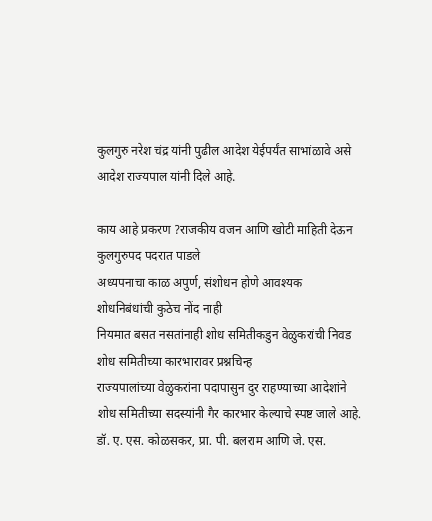कुलगुरु नरेश चंद्र यांनी पुढील आदेश येईपर्यंत साभांळावे असे आदेश राज्यपाल यांनी दिले आहे.

काय आहे प्रकरण ?राजकीय वजन आणि खोटी माहिती देऊन कुलगुरुपद पदरात पाडले
अध्यपनाचा काळ अपुर्ण, संशोधन होणे आवश्यक
शोधनिबंधांची कुठेच नोंद नाही
नियमात बसत नसतांनाही शोध समितीकडुन वेळुकरांची निवड
शोध समितीच्या कारभारावर प्रश्नचिन्ह
राज्यपालांच्या वेळुकरांना पदापासुन दुर राहण्याच्या आदेशांने शोध समितीच्या सदस्यांनी गैर कारभार केल्याचे स्पष्ट जाले आहे. डॉ. ए. एस. कोळसकर, प्रा. पी. बलराम आणि जे. एस.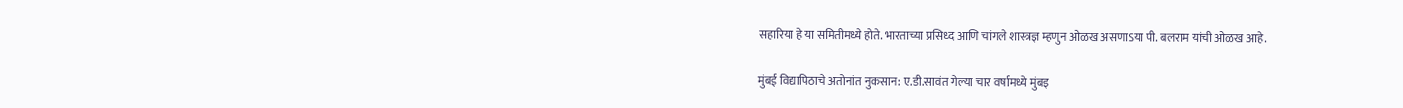सहारिया हे या समितीमध्ये होते. भारताच्या प्रसिध्द आणि चांगले शास्त्रज्ञ म्हणुन ओळख असणाऽया पी. बलराम यांची ओळख आहे.

मुंबई विद्यापिठाचे अतोनांत नुकसान: ए.डी.सावंत गेल्या चार वर्षामध्ये मुंबइ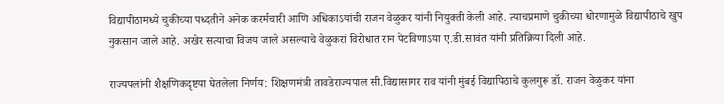विद्यापीठामध्ये चुकीच्या पध्दतीने अनेक करर्मचारी आणि अधिकाऽयांची राजन वेळुकर यांनी नियुक्ती केली आहे. त्याचप्रमाणे चुकीच्या धोरणामुळे विद्यापीठाचे खुप नुकसान जाले आहे. अखेर सत्याचा विजय जाले असल्याचे वेळुकरां विरोधात रान पेटविणाऽया ए.डी.सावंत यांनी प्रतिक्रिया दिली आहे.

राज्यपलांनी शैक्षणिकदृष्टया घेतलेला निर्णय: शिक्षणमंत्री तावडेराज्यपाल सी.विद्यासागर राव यांनी मुंबई विद्यापिठाचे कुलगुरू डॉ. राजन वेळुकर यांना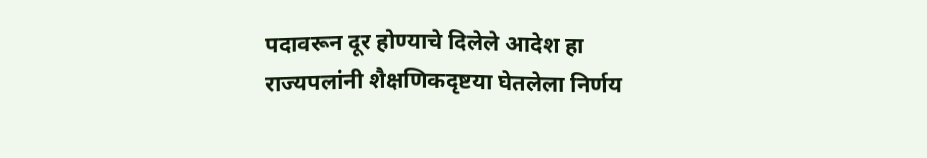पदावरून दूर होण्याचे दिलेले आदेश हा राज्यपलांनी शैक्षणिकदृष्टया घेतलेला निर्णय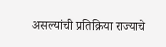असल्यांची प्रतिक्रिया राज्याचे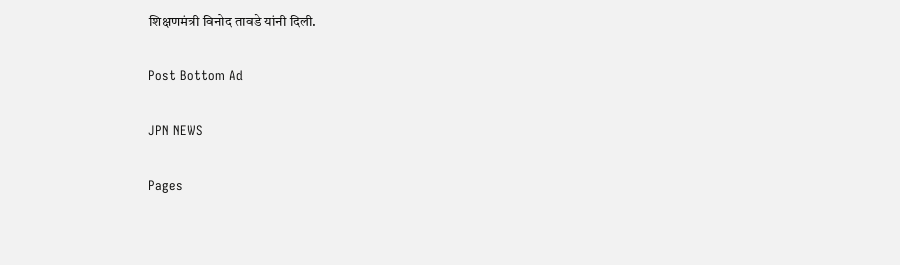शिक्षणमंत्री विनोद तावडे यांनी दिली.

Post Bottom Ad

JPN NEWS

Pages